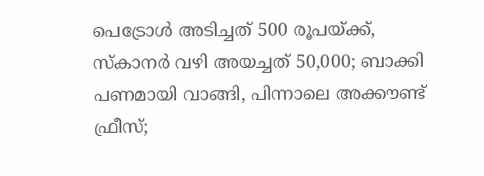പെട്രോള്‍ അടിച്ചത് 500 രൂപയ്ക്ക്, സ്‌കാനര്‍ വഴി അയച്ചത് 50,000; ബാക്കി പണമായി വാങ്ങി, പിന്നാലെ അക്കൗണ്ട് ഫ്രീസ്;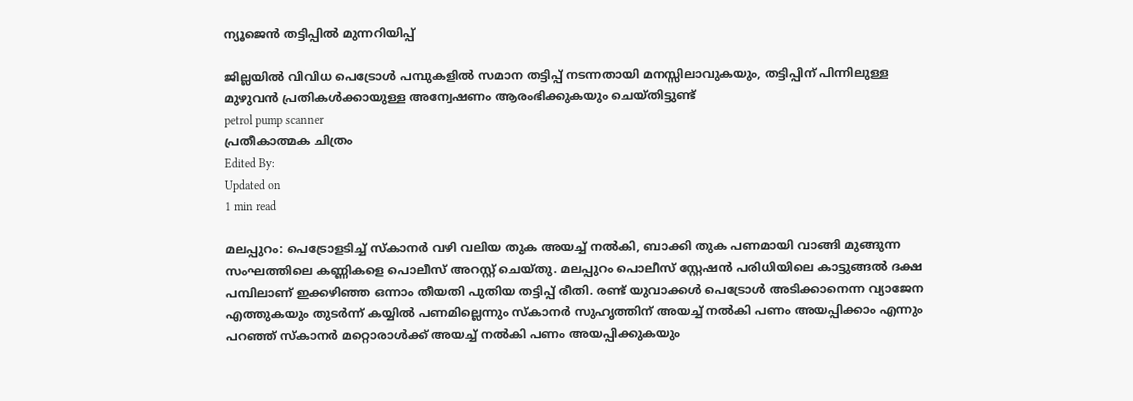ന്യൂജെന്‍ തട്ടിപ്പില്‍ മുന്നറിയിപ്പ്‌

ജില്ലയില്‍ വിവിധ പെട്രോള്‍ പമ്പുകളില്‍ സമാന തട്ടിപ്പ് നടന്നതായി മനസ്സിലാവുകയും, തട്ടിപ്പിന് പിന്നിലുള്ള മുഴുവന്‍ പ്രതികള്‍ക്കായുള്ള അന്വേഷണം ആരംഭിക്കുകയും ചെയ്തിട്ടുണ്ട്
petrol pump scanner
പ്രതീകാത്മക ചിത്രം
Edited By:
Updated on
1 min read

മലപ്പുറം: പെട്രോളടിച്ച് സ്‌കാനര്‍ വഴി വലിയ തുക അയച്ച് നല്‍കി, ബാക്കി തുക പണമായി വാങ്ങി മുങ്ങുന്ന സംഘത്തിലെ കണ്ണികളെ പൊലീസ് അറസ്റ്റ് ചെയ്തു. മലപ്പുറം പൊലീസ് സ്റ്റേഷന്‍ പരിധിയിലെ കാട്ടുങ്ങല്‍ ദക്ഷ പമ്പിലാണ് ഇക്കഴിഞ്ഞ ഒന്നാം തീയതി പുതിയ തട്ടിപ്പ് രീതി. രണ്ട് യുവാക്കള്‍ പെട്രോള്‍ അടിക്കാനെന്ന വ്യാജേന എത്തുകയും തുടര്‍ന്ന് കയ്യില്‍ പണമില്ലെന്നും സ്‌കാനര്‍ സുഹൃത്തിന് അയച്ച് നല്‍കി പണം അയപ്പിക്കാം എന്നും പറഞ്ഞ് സ്‌കാനര്‍ മറ്റൊരാള്‍ക്ക് അയച്ച് നല്‍കി പണം അയപ്പിക്കുകയും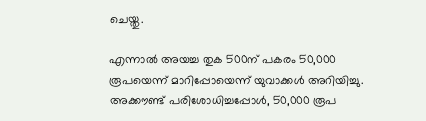ചെയ്തു.

എന്നാല്‍ അയച്ച തുക 500ന് പകരം 50,000 രൂപയെന്ന് മാറിപ്പോയെന്ന് യുവാക്കള്‍ അറിയിച്ചു. അക്കൗണ്ട് പരിശോധിച്ചപ്പോള്‍, 50,000 രൂപ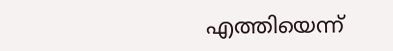എത്തിയെന്ന്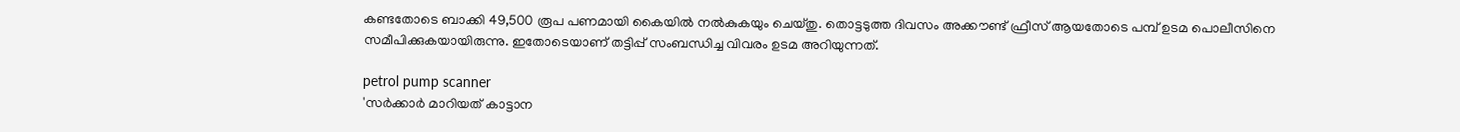കണ്ടതോടെ ബാക്കി 49,500 രൂപ പണമായി കൈയില്‍ നല്‍കുകയും ചെയ്തു. തൊട്ടടുത്ത ദിവസം അക്കൗണ്ട് ഫ്രീസ് ആയതോടെ പമ്പ് ഉടമ പൊലീസിനെ സമീപിക്കുകയായിരുന്നു. ഇതോടെയാണ് തട്ടിപ്പ് സംബന്ധിച്ച വിവരം ഉടമ അറിയുന്നത്.

petrol pump scanner
'സര്‍ക്കാര്‍ മാറിയത് കാട്ടാന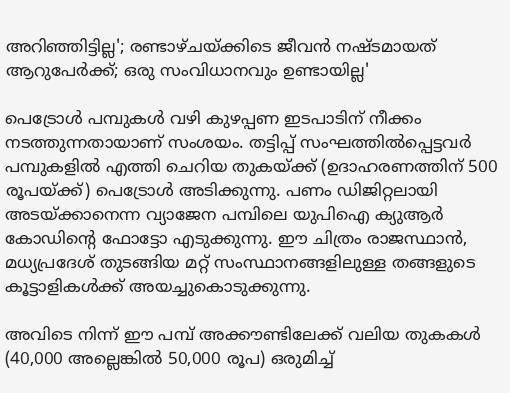അറിഞ്ഞിട്ടില്ല'; രണ്ടാഴ്ചയ്ക്കിടെ ജീവന്‍ നഷ്ടമായത് ആറുപേര്‍ക്ക്; ഒരു സംവിധാനവും ഉണ്ടായില്ല'

പെട്രോള്‍ പമ്പുകള്‍ വഴി കുഴപ്പണ ഇടപാടിന് നീക്കം നടത്തുന്നതായാണ് സംശയം. തട്ടിപ്പ് സംഘത്തില്‍പ്പെട്ടവര്‍ പമ്പുകളില്‍ എത്തി ചെറിയ തുകയ്ക്ക് (ഉദാഹരണത്തിന് 500 രൂപയ്ക്ക്) പെട്രോള്‍ അടിക്കുന്നു. പണം ഡിജിറ്റലായി അടയ്ക്കാനെന്ന വ്യാജേന പമ്പിലെ യുപിഐ ക്യുആര്‍ കോഡിന്റെ ഫോട്ടോ എടുക്കുന്നു. ഈ ചിത്രം രാജസ്ഥാന്‍, മധ്യപ്രദേശ് തുടങ്ങിയ മറ്റ് സംസ്ഥാനങ്ങളിലുള്ള തങ്ങളുടെ കൂട്ടാളികള്‍ക്ക് അയച്ചുകൊടുക്കുന്നു.

അവിടെ നിന്ന് ഈ പമ്പ് അക്കൗണ്ടിലേക്ക് വലിയ തുകകള്‍ (40,000 അല്ലെങ്കില്‍ 50,000 രൂപ) ഒരുമിച്ച്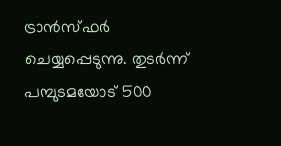ട്രാന്‍സ്ഫര്‍ ചെയ്യപ്പെടുന്നു. തുടര്‍ന്ന് പമ്പുടമയോട് 500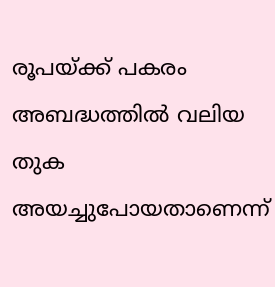രൂപയ്ക്ക് പകരം അബദ്ധത്തില്‍ വലിയ തുക അയച്ചുപോയതാണെന്ന്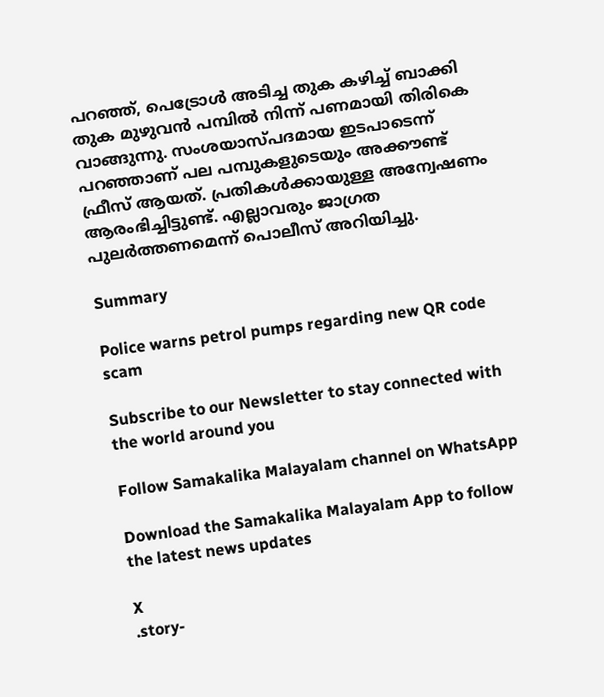പറഞ്ഞ്, പെട്രോള്‍ അടിച്ച തുക കഴിച്ച് ബാക്കി തുക മുഴുവന്‍ പമ്പില്‍ നിന്ന് പണമായി തിരികെ വാങ്ങുന്നു. സംശയാസ്പദമായ ഇടപാടെന്ന് പറഞ്ഞാണ് പല പമ്പുകളുടെയും അക്കൗണ്ട് ഫ്രീസ് ആയത്. പ്രതികള്‍ക്കായുള്ള അന്വേഷണം ആരംഭിച്ചിട്ടുണ്ട്‌. എല്ലാവരും ജാഗ്രത പുലര്‍ത്തണമെന്ന് പൊലീസ് അറിയിച്ചു.

Summary

Police warns petrol pumps regarding new QR code scam

Subscribe to our Newsletter to stay connected with the world around you

Follow Samakalika Malayalam channel on WhatsApp

Download the Samakalika Malayalam App to follow the latest news updates

X
.story-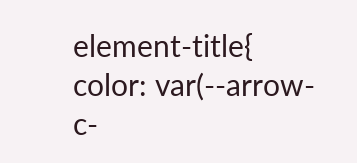element-title{ color: var(--arrow-c-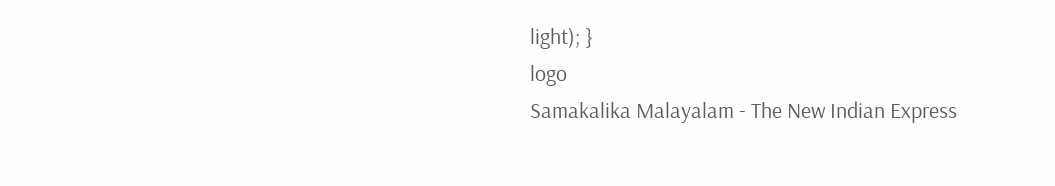light); }
logo
Samakalika Malayalam - The New Indian Express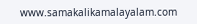www.samakalikamalayalam.com